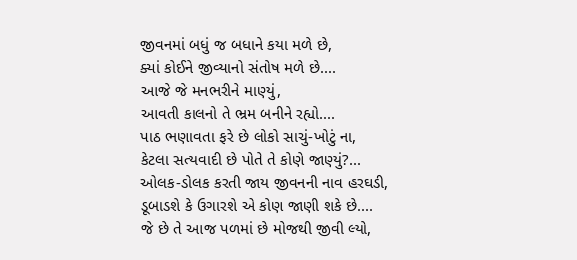જીવનમાં બધું જ બધાને કયા મળે છે,
ક્યાં કોઈને જીવ્યાનો સંતોષ મળે છે....
આજે જે મનભરીને માણ્યું,
આવતી કાલનો તે ભ્રમ બનીને રહ્યો....
પાઠ ભણાવતા ફરે છે લોકો સાચું-ખોટું ના,
કેટલા સત્યવાદી છે પોતે તે કોણે જાણ્યું?...
ઓલક-ડોલક કરતી જાય જીવનની નાવ હરઘડી,
ડૂબાડશે કે ઉગારશે એ કોણ જાણી શકે છે....
જે છે તે આજ પળમાં છે મોજથી જીવી લ્યો,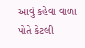આવું કહેવા વાળા પોતે કેટલી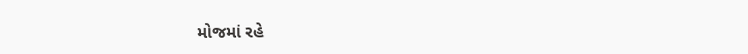મોજમાં રહે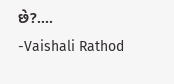છે?....
-Vaishali Rathod